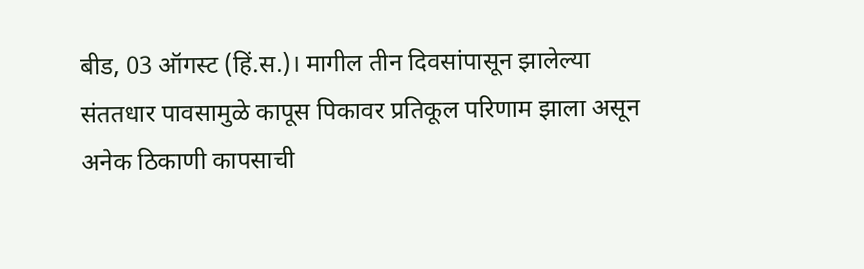बीड, 03 ऑगस्ट (हिं.स.)। मागील तीन दिवसांपासून झालेल्या संततधार पावसामुळे कापूस पिकावर प्रतिकूल परिणाम झाला असून अनेक ठिकाणी कापसाची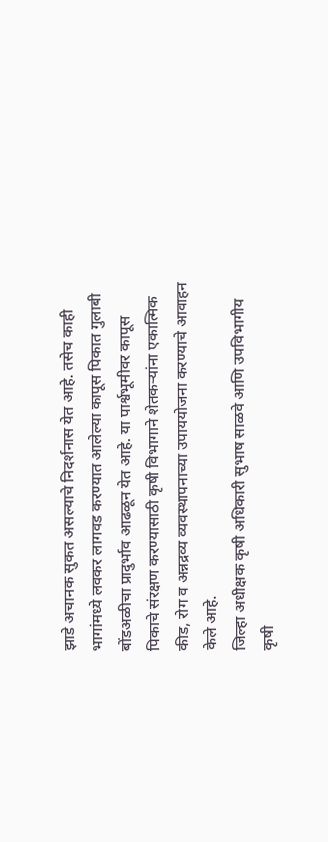झाडे अचानक सुकत असल्याचे निदर्शनास येत आहे. तसेच काही भागांमध्ये लवकर लागवड करण्यात आलेल्या कापूस पिकात गुलाबी बोंडअळीचा प्रादुर्भाव आढळून येत आहे. या पार्श्वभूमीवर कापूस पिकाचे संरक्षण करण्यासाठी कृषी विभागाने शेतकऱ्यांना एकात्मिक कीड, रोग व अन्नद्रव्य व्यवस्थापनाच्या उपाययोजना करण्याचे आवाहन केले आहे.
जिल्हा अधीक्षक कृषी अधिकारी सुभाष साळवे आणि उपविभागीय कृषी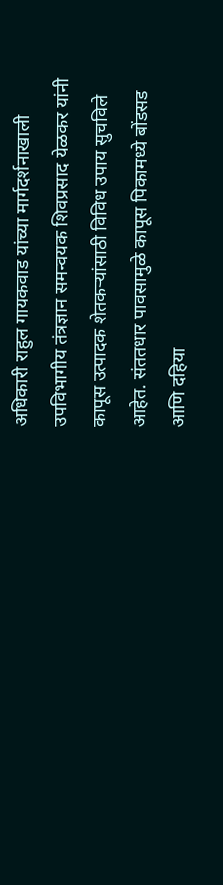अधिकारी राहुल गायकवाड यांच्या मार्गदर्शनाखाली उपविभागीय तंत्रज्ञान समन्वयक शिवप्रसाद येळकर यांनी कापूस उत्पादक शेतकऱ्यांसाठी विविध उपाय सुचविले आहेत. संततधार पावसामुळे कापूस पिकामध्ये बोंडसड आणि दहिया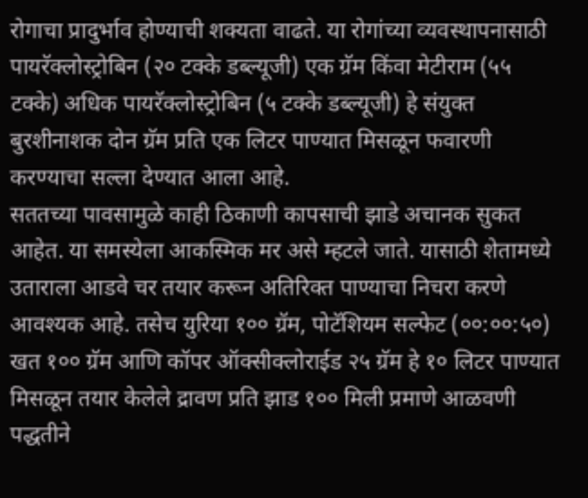रोगाचा प्रादुर्भाव होण्याची शक्यता वाढते. या रोगांच्या व्यवस्थापनासाठी पायरॅक्लोस्ट्रोबिन (२० टक्के डब्ल्यूजी) एक ग्रॅम किंवा मेटीराम (५५ टक्के) अधिक पायरॅक्लोस्ट्रोबिन (५ टक्के डब्ल्यूजी) हे संयुक्त बुरशीनाशक दोन ग्रॅम प्रति एक लिटर पाण्यात मिसळून फवारणी करण्याचा सल्ला देण्यात आला आहे.
सततच्या पावसामुळे काही ठिकाणी कापसाची झाडे अचानक सुकत आहेत. या समस्येला आकस्मिक मर असे म्हटले जाते. यासाठी शेतामध्ये उताराला आडवे चर तयार करून अतिरिक्त पाण्याचा निचरा करणे आवश्यक आहे. तसेच युरिया १०० ग्रॅम, पोटॅशियम सल्फेट (००:००:५०) खत १०० ग्रॅम आणि कॉपर ऑक्सीक्लोराईड २५ ग्रॅम हे १० लिटर पाण्यात मिसळून तयार केलेले द्रावण प्रति झाड १०० मिली प्रमाणे आळवणी पद्धतीने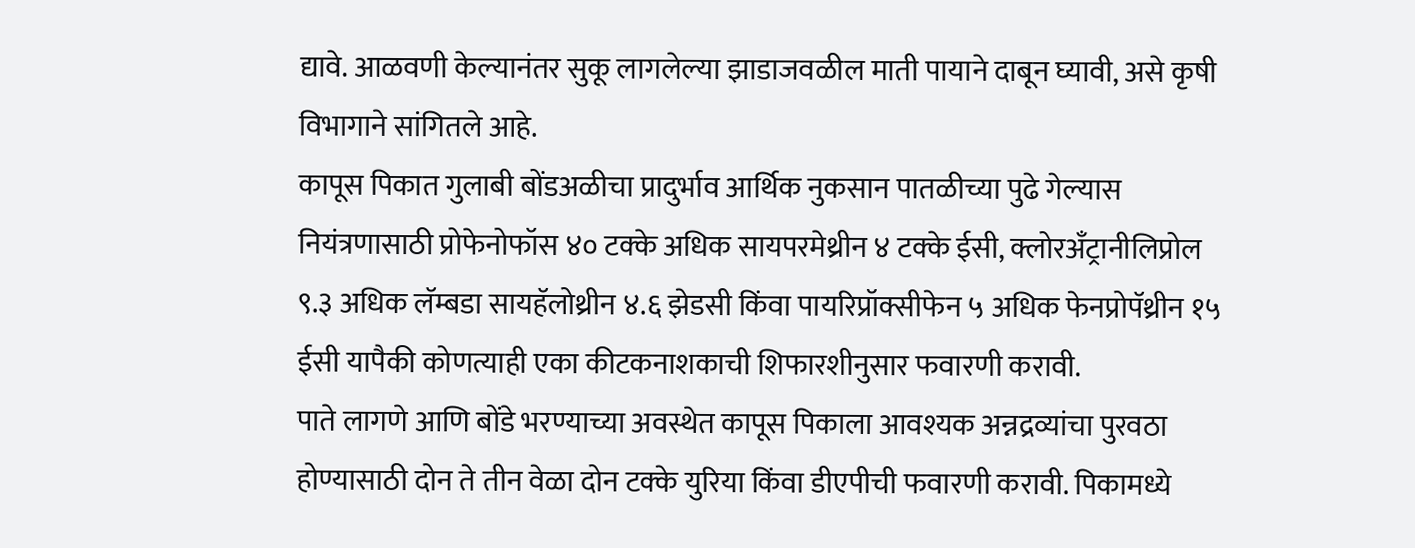द्यावे. आळवणी केल्यानंतर सुकू लागलेल्या झाडाजवळील माती पायाने दाबून घ्यावी, असे कृषी विभागाने सांगितले आहे.
कापूस पिकात गुलाबी बोंडअळीचा प्रादुर्भाव आर्थिक नुकसान पातळीच्या पुढे गेल्यास नियंत्रणासाठी प्रोफेनोफॉस ४० टक्के अधिक सायपरमेथ्रीन ४ टक्के ईसी, क्लोरअँट्रानीलिप्रोल ९.३ अधिक लॅम्बडा सायहॅलोथ्रीन ४.६ झेडसी किंवा पायरिप्रॉक्सीफेन ५ अधिक फेनप्रोपॅथ्रीन १५ ईसी यापैकी कोणत्याही एका कीटकनाशकाची शिफारशीनुसार फवारणी करावी.
पाते लागणे आणि बोंडे भरण्याच्या अवस्थेत कापूस पिकाला आवश्यक अन्नद्रव्यांचा पुरवठा होण्यासाठी दोन ते तीन वेळा दोन टक्के युरिया किंवा डीएपीची फवारणी करावी. पिकामध्ये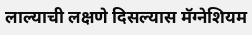लाल्याची लक्षणे दिसल्यास मॅग्नेशियम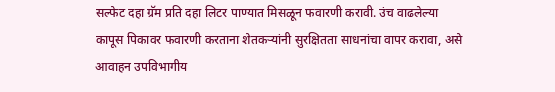सल्फेट दहा ग्रॅम प्रति दहा लिटर पाण्यात मिसळून फवारणी करावी. उंच वाढलेल्या कापूस पिकावर फवारणी करताना शेतकऱ्यांनी सुरक्षितता साधनांचा वापर करावा, असे आवाहन उपविभागीय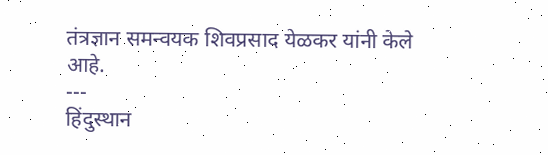तंत्रज्ञान समन्वयक शिवप्रसाद येळकर यांनी केले आहे.
---
हिंदुस्थान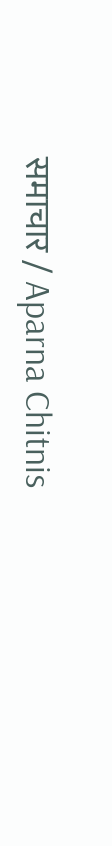समाचार / Aparna Chitnis